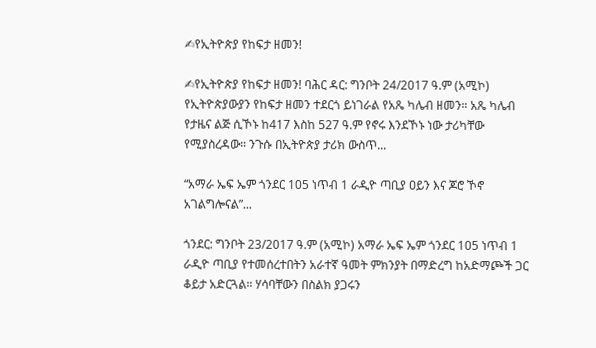✍የኢትዮጵያ የከፍታ ዘመን!

✍የኢትዮጵያ የከፍታ ዘመን! ባሕር ዳር: ግንቦት 24/2017 ዓ.ም (አሚኮ) የኢትዮጵያውያን የከፍታ ዘመን ተደርጎ ይነገራል የአጼ ካሌብ ዘመን። አጼ ካሌብ የታዜና ልጅ ሲኾኑ ከ417 እስከ 527 ዓ.ም የኖሩ እንደኾኑ ነው ታሪካቸው የሚያስረዳው። ንጉሱ በኢትዮጵያ ታሪክ ውስጥ...

“አማራ ኤፍ ኤም ጎንደር 105 ነጥብ 1 ራዲዮ ጣቢያ ዐይን እና ጆሮ ኾኖ አገልግሎናል”...

ጎንደር: ግንቦት 23/2017 ዓ.ም (አሚኮ) አማራ ኤፍ ኤም ጎንደር 105 ነጥብ 1 ራዲዮ ጣቢያ የተመሰረተበትን አራተኛ ዓመት ምክንያት በማድረግ ከአድማጮች ጋር ቆይታ አድርጓል። ሃሳባቸውን በስልክ ያጋሩን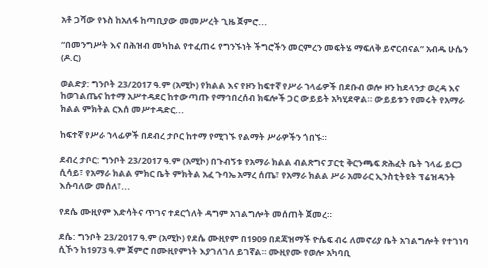አቶ ጋሻው የኑስ ከአለፋ ከጣቢያው መመሥረት ጊዜ ጀምሮ...

“በመንግሥት እና በሕዝብ መካከል የተፈጠሩ የግንኙነት ችግሮችን መርምረን መፍትሄ ማፍለቅ ይኖርብናል” አብዱ ሁሴን (ዶ.ር)

ወልድያ: ግንቦት 23/2017 ዓ.ም (አሚኮ) የክልል እና የዞን ከፍተኛ የሥራ ኀላፊዎች በደቡብ ወሎ ዞን ከደላንታ ወረዳ እና ከወገልጤና ከተማ አሥተዳደር ከተውጣጡ የማኅበረሰብ ክፍሎች ጋር ውይይት አካሂደዋል። ውይይቱን የመሩት የአማራ ክልል ምክትል ርእሰ መሥተዳድር...

ከፍተኛ የሥራ ኀላፊዎች በደብረ ታቦር ከተማ የሚገኙ የልማት ሥራዎችን ጎበኙ።

ደብረ ታቦር: ግንቦት 23/2017 ዓ.ም (አሚኮ) በጉብኝቱ የአማራ ክልል ብልጽግና ፓርቲ ቅርንጫፍ ጽሕፈት ቤት ኀላፊ ይርጋ ሲሳይ፣ የአማራ ክልል ምክር ቤት ምክትል አፈ ጉባኤ አማረ ሰጤ፣ የአማራ ክልል ሥራ አመራር ኢንስቲትዩት ፕሬዝዳንት እሱባለው መሰለ፣...

የደሴ ሙዚየም እድሳትና ጥገና ተደርጎለት ዳግም አገልግሎት መሰጠት ጀመረ።

ደሴ: ግንቦት 23/2017 ዓ.ም (አሚኮ) የደሴ ሙዚየም በ1909 በደጃዝማች ዮሴፍ ብሩ ለመኖሪያ ቤት አገልግሎት የተገነባ ሲኾን ከ1973 ዓ.ም ጀምሮ በሙዚየምነት እያገለገለ ይገኛል። ሙዚየሙ የወሎ አካባቢ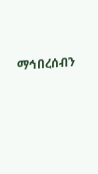ማኅበረሰብን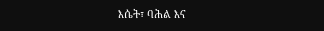እሴት፣ ባሕል እና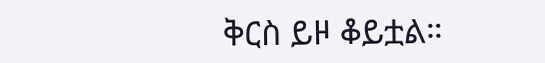ቅርስ ይዞ ቆይቷል።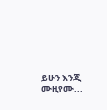ይሁን እንጂ ሙዚየሙ...